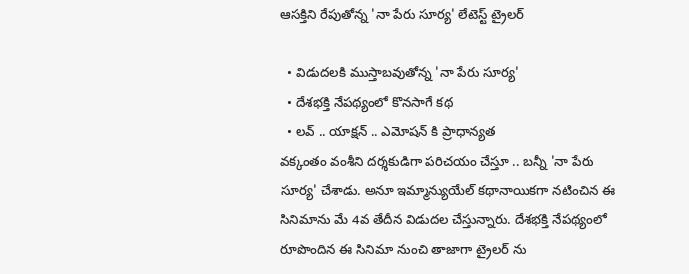ఆసక్తిని రేపుతోన్న 'నా పేరు సూర్య' లేటెస్ట్ ట్రైలర్

  • విడుదలకి ముస్తాబవుతోన్న 'నా పేరు సూర్య'
  • దేశభక్తి నేపథ్యంలో కొనసాగే కథ
  • లవ్ .. యాక్షన్ .. ఎమోషన్ కి ప్రాధాన్యత
వక్కంతం వంశీని దర్శకుడిగా పరిచయం చేస్తూ .. బన్నీ 'నా పేరు సూర్య' చేశాడు. అనూ ఇమ్మాన్యుయేల్ కథానాయికగా నటించిన ఈ సినిమాను మే 4వ తేదీన విడుదల చేస్తున్నారు. దేశభక్తి నేపథ్యంలో రూపొందిన ఈ సినిమా నుంచి తాజాగా ట్రైలర్ ను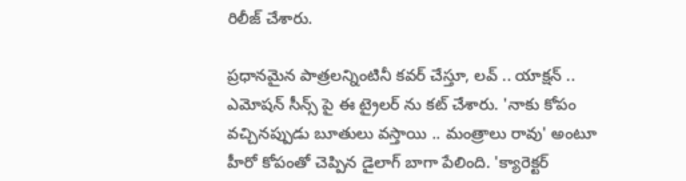రిలీజ్ చేశారు.

ప్రధానమైన పాత్రలన్నింటినీ కవర్ చేస్తూ, లవ్ .. యాక్షన్ .. ఎమోషన్ సీన్స్ పై ఈ ట్రైలర్ ను కట్ చేశారు. 'నాకు కోపం వచ్చినప్పుడు బూతులు వస్తాయి .. మంత్రాలు రావు' అంటూ హీరో కోపంతో చెప్పిన డైలాగ్ బాగా పేలింది. 'క్యారెక్టర్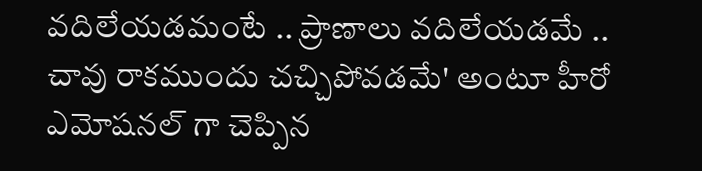వదిలేయడమంటే .. ప్రాణాలు వదిలేయడమే .. చావు రాకముందు చచ్చిపోవడమే' అంటూ హీరో ఎమోషనల్ గా చెప్పిన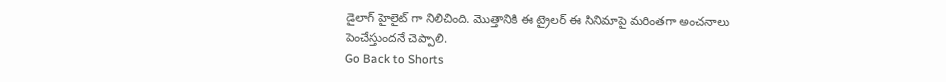డైలాగ్ హైలైట్ గా నిలిచింది. మొత్తానికి ఈ ట్రైలర్ ఈ సినిమాపై మరింతగా అంచనాలు పెంచేస్తుందనే చెప్పాలి.
Go Back to Shorts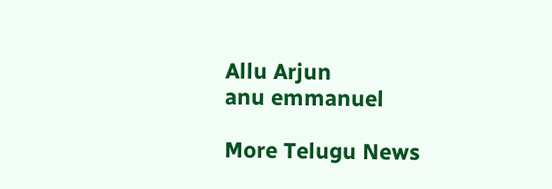Allu Arjun
anu emmanuel

More Telugu News